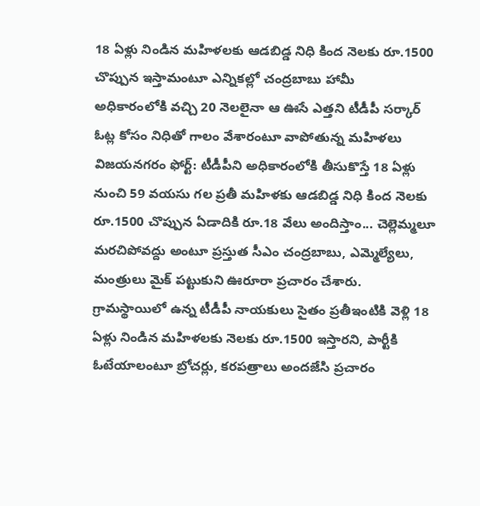18 ఏళ్లు నిండిన మహిళలకు ఆడబిడ్డ నిధి కింద నెలకు రూ.1500 చొప్పున ఇస్తామంటూ ఎన్నికల్లో చంద్రబాబు హామీ
అధికారంలోకి వచ్చి 20 నెలలైనా ఆ ఊసే ఎత్తని టీడీపీ సర్కార్
ఓట్ల కోసం నిధితో గాలం వేశారంటూ వాపోతున్న మహిళలు
విజయనగరం ఫోర్ట్: టీడీపీని అధికారంలోకి తీసుకొస్తే 18 ఏళ్లు నుంచి 59 వయసు గల ప్రతీ మహిళకు ఆడబిడ్డ నిధి కింద నెలకు రూ.1500 చొప్పున ఏడాదికి రూ.18 వేలు అందిస్తాం... చెల్లెమ్మలూ మరచిపోవద్దు అంటూ ప్రస్తుత సీఎం చంద్రబాబు, ఎమ్మెల్యేలు, మంత్రులు మైక్ పట్టుకుని ఊరూరా ప్రచారం చేశారు.
గ్రామస్థాయిలో ఉన్న టీడీపీ నాయకులు సైతం ప్రతీఇంటికి వెళ్లి 18 ఏళ్లు నిండిన మహిళలకు నెలకు రూ.1500 ఇస్తారని, పార్టీకి ఓటేయాలంటూ బ్రోచర్లు, కరపత్రాలు అందజేసి ప్రచారం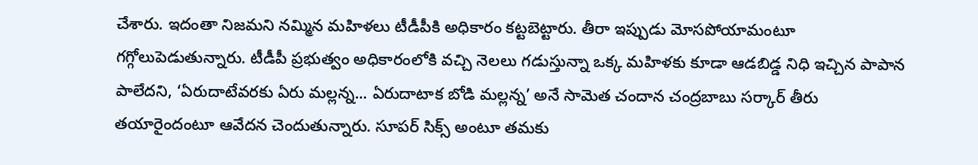చేశారు. ఇదంతా నిజమని నమ్మిన మహిళలు టీడీపీకి అధికారం కట్టబెట్టారు. తీరా ఇప్పుడు మోసపోయామంటూ గగ్గోలుపెడుతున్నారు. టీడీపీ ప్రభుత్వం అధికారంలోకి వచ్చి నెలలు గడుస్తున్నా ఒక్క మహిళకు కూడా ఆడబిడ్డ నిధి ఇచ్చిన పాపాన పాలేదని, ‘ఏరుదాటేవరకు ఏరు మల్లన్న... ఏరుదాటాక బోడి మల్లన్న’ అనే సామెత చందాన చంద్రబాబు సర్కార్ తీరు తయారైందంటూ ఆవేదన చెందుతున్నారు. సూపర్ సిక్స్ అంటూ తమకు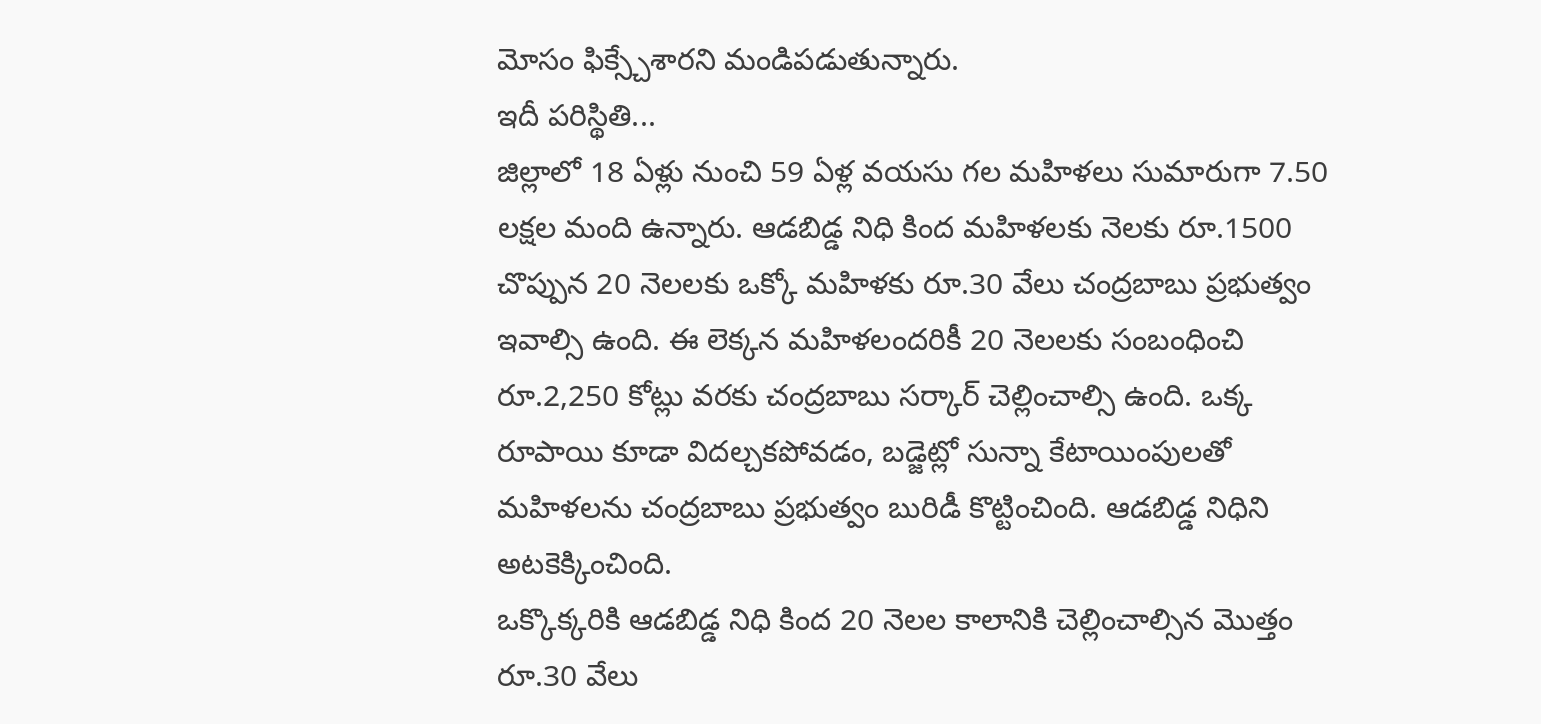మోసం ఫిక్స్చేశారని మండిపడుతున్నారు.
ఇదీ పరిస్థితి...
జిల్లాలో 18 ఏళ్లు నుంచి 59 ఏళ్ల వయసు గల మహిళలు సుమారుగా 7.50 లక్షల మంది ఉన్నారు. ఆడబిడ్డ నిధి కింద మహిళలకు నెలకు రూ.1500 చొప్పున 20 నెలలకు ఒక్కో మహిళకు రూ.30 వేలు చంద్రబాబు ప్రభుత్వం ఇవాల్సి ఉంది. ఈ లెక్కన మహిళలందరికీ 20 నెలలకు సంబంధించి రూ.2,250 కోట్లు వరకు చంద్రబాబు సర్కార్ చెల్లించాల్సి ఉంది. ఒక్క రూపాయి కూడా విదల్చకపోవడం, బడ్జెట్లో సున్నా కేటాయింపులతో మహిళలను చంద్రబాబు ప్రభుత్వం బురిడీ కొట్టించింది. ఆడబిడ్డ నిధిని అటకెక్కించింది.
ఒక్కొక్కరికి ఆడబిడ్డ నిధి కింద 20 నెలల కాలానికి చెల్లించాల్సిన మొత్తం రూ.30 వేలు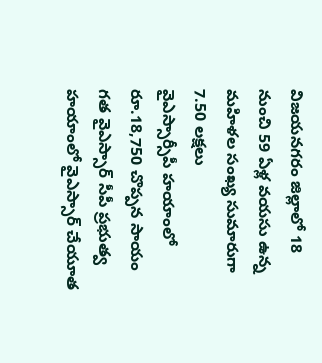విజయనగరం జిల్లాలో 18 నుంచి 59 ఏళ్ల వయసు ఉన్న మహిళల సంఖ్య సుమారుగా 7.50 లక్షలు
వైఎస్సార్సీపీ హయాంలో రూ.18,750 చొప్పన సాయం
గత వైఎస్సార్ సీపీ ప్రభుత్వ హయాంలో వైఎస్సార్ చేయూత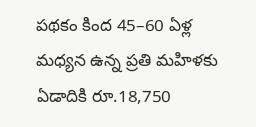పథకం కింద 45–60 ఏళ్ల మధ్యన ఉన్న ప్రతి మహిళకు ఏడాదికి రూ.18,750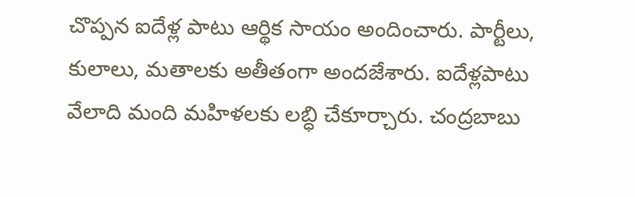చొప్పన ఐదేళ్ల పాటు ఆర్థిక సాయం అందించారు. పార్టీలు, కులాలు, మతాలకు అతీతంగా అందజేశారు. ఐదేళ్లపాటు వేలాది మంది మహిళలకు లబ్ధి చేకూర్చారు. చంద్రబాబు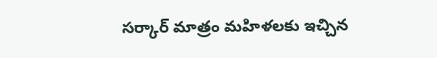సర్కార్ మాత్రం మహిళలకు ఇచ్చిన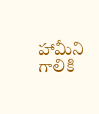హామీని గాలికి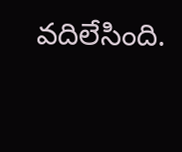వదిలేసింది.